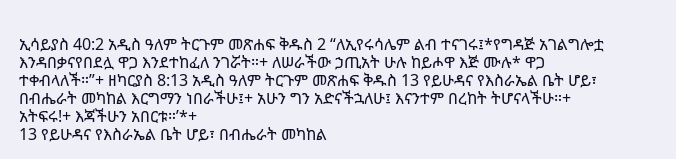ኢሳይያስ 40:2 አዲስ ዓለም ትርጉም መጽሐፍ ቅዱስ 2 “ለኢየሩሳሌም ልብ ተናገሩ፤*የግዳጅ አገልግሎቷ እንዳበቃናየበደሏ ዋጋ እንደተከፈለ ንገሯት።+ ለሠራችው ኃጢአት ሁሉ ከይሖዋ እጅ ሙሉ* ዋጋ ተቀብላለች።”+ ዘካርያስ 8:13 አዲስ ዓለም ትርጉም መጽሐፍ ቅዱስ 13 የይሁዳና የእስራኤል ቤት ሆይ፣ በብሔራት መካከል እርግማን ነበራችሁ፤+ አሁን ግን አድናችኋለሁ፤ እናንተም በረከት ትሆናላችሁ።+ አትፍሩ!+ እጃችሁን አበርቱ።’*+
13 የይሁዳና የእስራኤል ቤት ሆይ፣ በብሔራት መካከል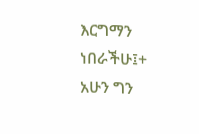እርግማን ነበራችሁ፤+ አሁን ግን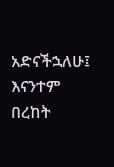አድናችኋለሁ፤ እናንተም በረከት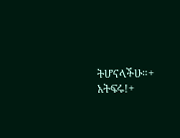ትሆናላችሁ።+ አትፍሩ!+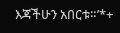እጃችሁን አበርቱ።’*+